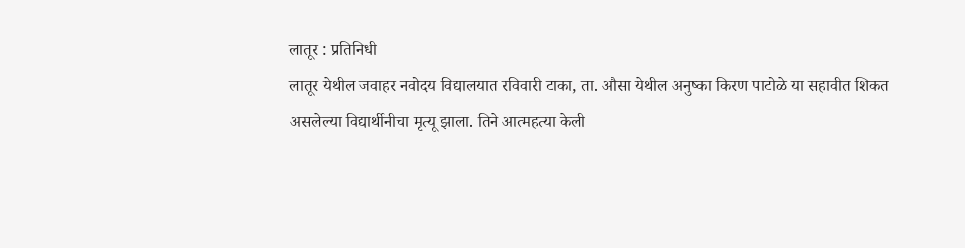लातूर : प्रतिनिधी
लातूर येथील जवाहर नवोदय विद्यालयात रविवारी टाका, ता. औसा येथील अनुष्का किरण पाटोळे या सहावीत शिकत असलेल्या विद्यार्थीनीचा मृत्यू झाला. तिने आत्महत्या केली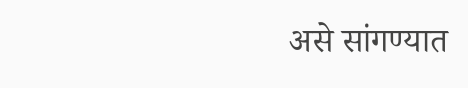असे सांगण्यात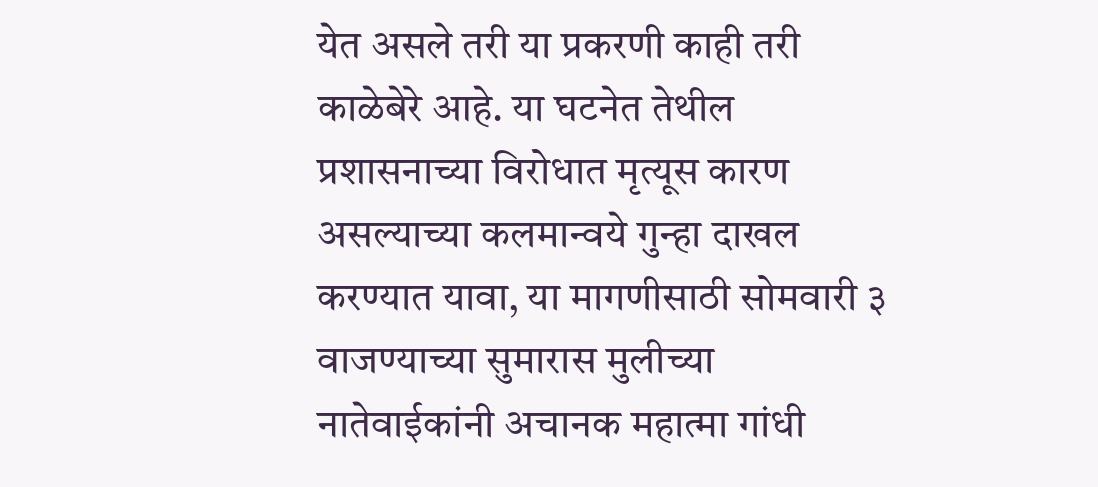येत असले तरी या प्रकरणी काही तरी काळेबेरे आहे. या घटनेत तेथील प्रशासनाच्या विरोधात मृत्यूस कारण असल्याच्या कलमान्वये गुन्हा दाखल करण्यात यावा, या मागणीसाठी सोमवारी ३ वाजण्याच्या सुमारास मुलीच्या नातेवाईकांनी अचानक महात्मा गांधी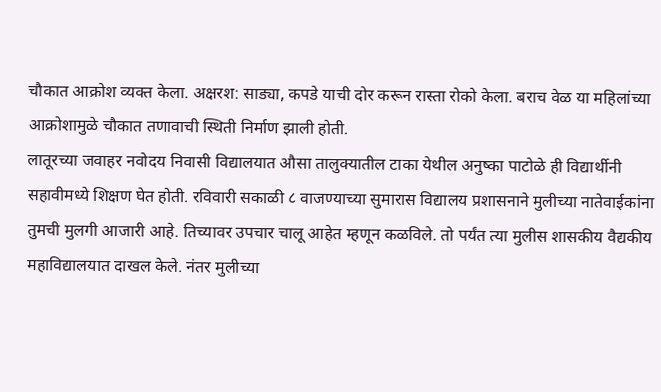चौकात आक्रोश व्यक्त केला. अक्षरश: साड्या, कपडे याची दोर करून रास्ता रोको केला. बराच वेळ या महिलांच्या आक्रोशामुळे चौकात तणावाची स्थिती निर्माण झाली होती.
लातूरच्या जवाहर नवोदय निवासी विद्यालयात औसा तालुक्यातील टाका येथील अनुष्का पाटोळे ही विद्यार्थीनी सहावीमध्ये शिक्षण घेत होती. रविवारी सकाळी ८ वाजण्याच्या सुमारास विद्यालय प्रशासनाने मुलीच्या नातेवाईकांना तुमची मुलगी आजारी आहे. तिच्यावर उपचार चालू आहेत म्हणून कळविले. तो पर्यंत त्या मुलीस शासकीय वैद्यकीय महाविद्यालयात दाखल केले. नंतर मुलीच्या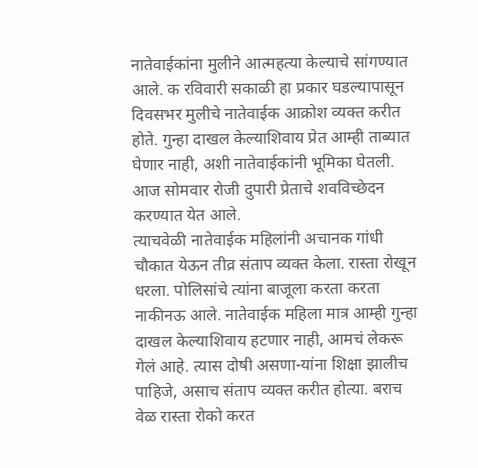नातेवाईकांना मुलीने आत्महत्या केल्याचे सांगण्यात आले. क रविवारी सकाळी हा प्रकार घडल्यापासून दिवसभर मुलीचे नातेवाईक आक्रोश व्यक्त करीत होते. गुन्हा दाखल केल्याशिवाय प्रेत आम्ही ताब्यात घेणार नाही, अशी नातेवाईकांनी भूमिका घेतली. आज सोमवार रोजी दुपारी प्रेताचे शवविच्छेदन करण्यात येत आले.
त्याचवेळी नातेवाईक महिलांनी अचानक गांधी चौकात येऊन तीव्र संताप व्यक्त केला. रास्ता रोखून धरला. पोलिसांचे त्यांना बाजूला करता करता नाकीनऊ आले. नातेवाईक महिला मात्र आम्ही गुन्हा दाखल केल्याशिवाय हटणार नाही, आमचं लेकरू गेलं आहे. त्यास दोषी असणा-यांना शिक्षा झालीच पाहिजे, असाच संताप व्यक्त करीत होत्या. बराच वेळ रास्ता रोको करत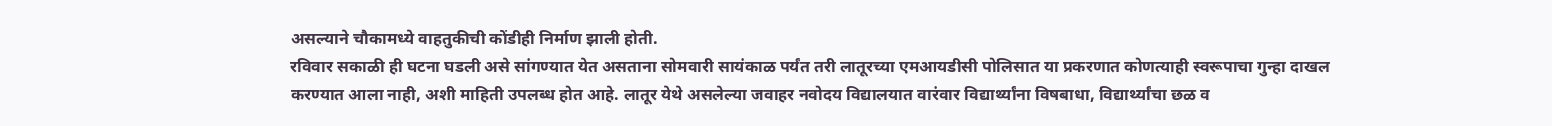असल्याने चौकामध्ये वाहतुकीची कोंडीही निर्माण झाली होती.
रविवार सकाळी ही घटना घडली असे सांगण्यात येत असताना सोमवारी सायंकाळ पर्यंत तरी लातूरच्या एमआयडीसी पोलिसात या प्रकरणात कोणत्याही स्वरूपाचा गुन्हा दाखल करण्यात आला नाही, अशी माहिती उपलब्ध होत आहे. लातूर येथे असलेल्या जवाहर नवोदय विद्यालयात वारंवार विद्यार्थ्यांना विषबाधा, विद्यार्थ्यांचा छळ व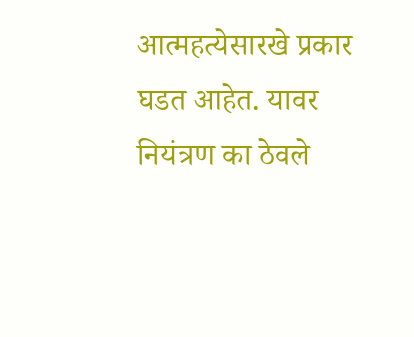आत्महत्येसारखे प्रकार घडत आहेत. यावर नियंत्रण का ठेवले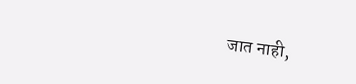जात नाही,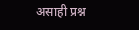असाही प्रश्न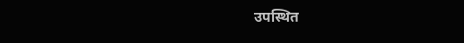उपस्थित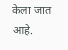केला जात आहे.